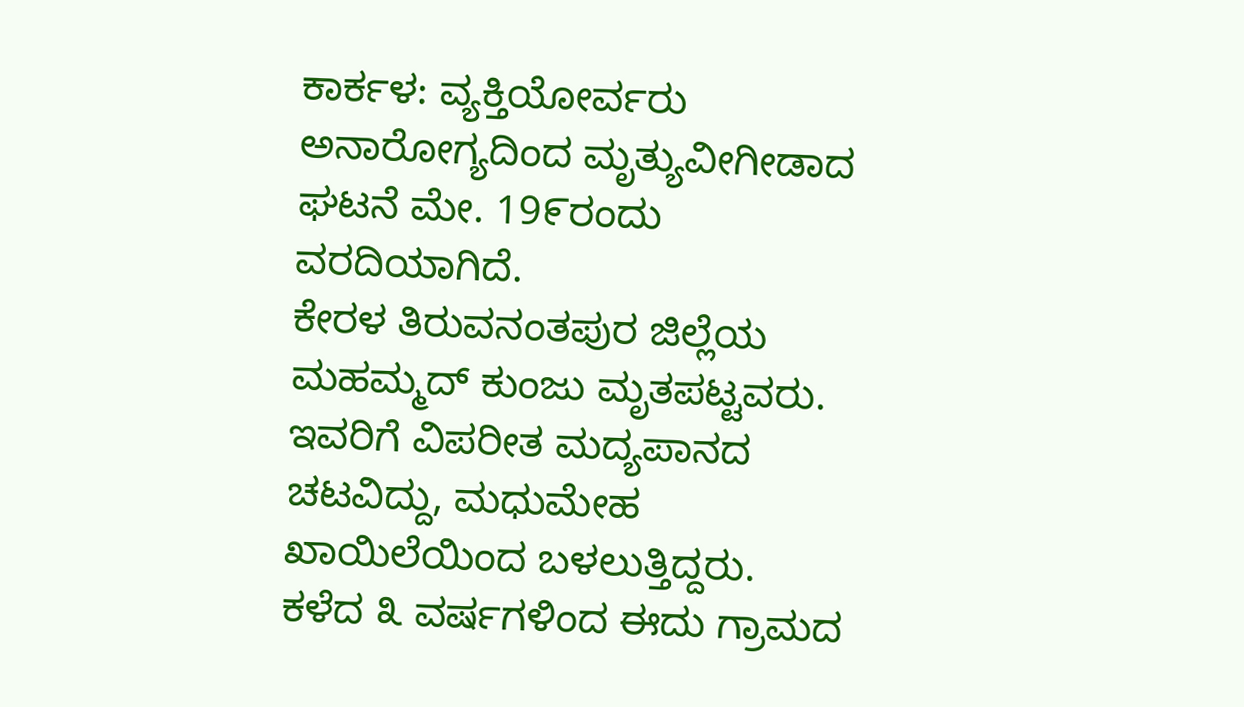ಕಾರ್ಕಳ: ವ್ಯಕ್ತಿಯೋರ್ವರು ಅನಾರೋಗ್ಯದಿಂದ ಮೃತ್ಯುವೀಗೀಡಾದ ಘಟನೆ ಮೇ. 19೯ರಂದು ವರದಿಯಾಗಿದೆ.
ಕೇರಳ ತಿರುವನಂತಪುರ ಜಿಲ್ಲೆಯ ಮಹಮ್ಮದ್ ಕುಂಜು ಮೃತಪಟ್ಟವರು.
ಇವರಿಗೆ ವಿಪರೀತ ಮದ್ಯಪಾನದ ಚಟವಿದ್ದು, ಮಧುಮೇಹ ಖಾಯಿಲೆಯಿಂದ ಬಳಲುತ್ತಿದ್ದರು.
ಕಳೆದ ೩ ವರ್ಷಗಳಿಂದ ಈದು ಗ್ರಾಮದ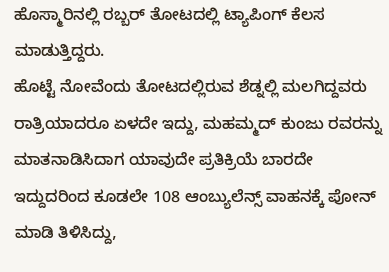ಹೊಸ್ಮಾರಿನಲ್ಲಿ ರಬ್ಬರ್ ತೋಟದಲ್ಲಿ ಟ್ಯಾಪಿಂಗ್ ಕೆಲಸ ಮಾಡುತ್ತಿದ್ದರು.
ಹೊಟ್ಟೆ ನೋವೆಂದು ತೋಟದಲ್ಲಿರುವ ಶೆಡ್ನಲ್ಲಿ ಮಲಗಿದ್ದವರು ರಾತ್ರಿಯಾದರೂ ಏಳದೇ ಇದ್ದು, ಮಹಮ್ಮದ್ ಕುಂಜು ರವರನ್ನು ಮಾತನಾಡಿಸಿದಾಗ ಯಾವುದೇ ಪ್ರತಿಕ್ರಿಯೆ ಬಾರದೇ ಇದ್ದುದರಿಂದ ಕೂಡಲೇ 108 ಆಂಬ್ಯುಲೆನ್ಸ್ ವಾಹನಕ್ಕೆ ಪೋನ್ ಮಾಡಿ ತಿಳಿಸಿದ್ದು,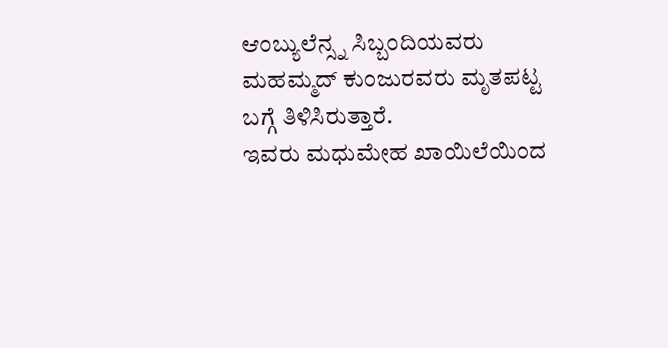ಆಂಬ್ಯುಲೆನ್ಸ್ನ ಸಿಬ್ಬಂದಿಯವರು ಮಹಮ್ಮದ್ ಕುಂಜುರವರು ಮೃತಪಟ್ಟ ಬಗ್ಗೆ ತಿಳಿಸಿರುತ್ತಾರೆ.
ಇವರು ಮಧುಮೇಹ ಖಾಯಿಲೆಯಿಂದ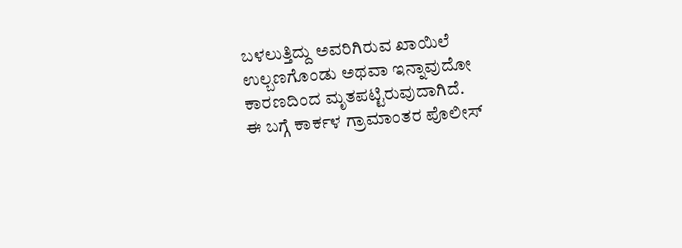ಬಳಲುತ್ತಿದ್ದು ಅವರಿಗಿರುವ ಖಾಯಿಲೆ ಉಲ್ಬಣಗೊಂಡು ಅಥವಾ ಇನ್ನಾವುದೋ ಕಾರಣದಿಂದ ಮೃತಪಟ್ಟಿರುವುದಾಗಿದೆ.
ಈ ಬಗ್ಗೆ ಕಾರ್ಕಳ ಗ್ರಾಮಾಂತರ ಪೊಲೀಸ್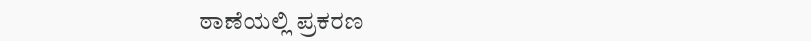ಠಾಣೆಯಲ್ಲಿ ಪ್ರಕರಣ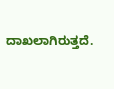ದಾಖಲಾಗಿರುತ್ತದೆ.